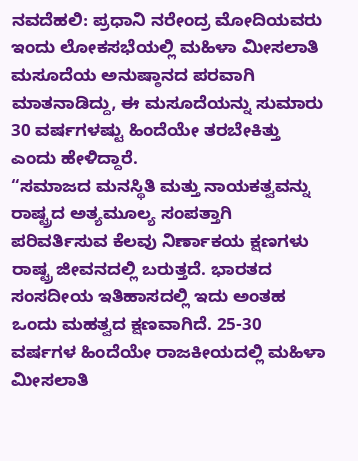ನವದೆಹಲಿ: ಪ್ರಧಾನಿ ನರೇಂದ್ರ ಮೋದಿಯವರು ಇಂದು ಲೋಕಸಭೆಯಲ್ಲಿ ಮಹಿಳಾ ಮೀಸಲಾತಿ ಮಸೂದೆಯ ಅನುಷ್ಠಾನದ ಪರವಾಗಿ ಮಾತನಾಡಿದ್ದು, ಈ ಮಸೂದೆಯನ್ನು ಸುಮಾರು 30 ವರ್ಷಗಳಷ್ಟು ಹಿಂದೆಯೇ ತರಬೇಕಿತ್ತು ಎಂದು ಹೇಳಿದ್ದಾರೆ.
“ಸಮಾಜದ ಮನಸ್ಥಿತಿ ಮತ್ತು ನಾಯಕತ್ವವನ್ನು ರಾಷ್ಟ್ರದ ಅತ್ಯಮೂಲ್ಯ ಸಂಪತ್ತಾಗಿ ಪರಿವರ್ತಿಸುವ ಕೆಲವು ನಿರ್ಣಾಕಯ ಕ್ಷಣಗಳು ರಾಷ್ಟ್ರ ಜೀವನದಲ್ಲಿ ಬರುತ್ತದೆ. ಭಾರತದ ಸಂಸದೀಯ ಇತಿಹಾಸದಲ್ಲಿ ಇದು ಅಂತಹ ಒಂದು ಮಹತ್ವದ ಕ್ಷಣವಾಗಿದೆ. 25-30 ವರ್ಷಗಳ ಹಿಂದೆಯೇ ರಾಜಕೀಯದಲ್ಲಿ ಮಹಿಳಾ ಮೀಸಲಾತಿ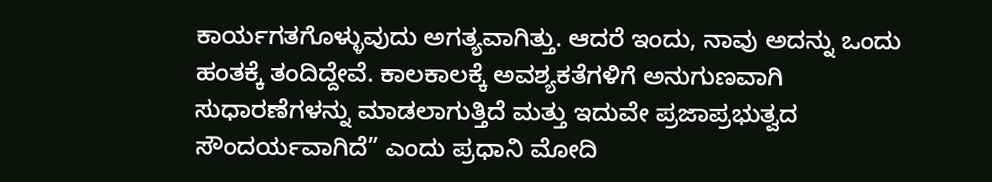ಕಾರ್ಯಗತಗೊಳ್ಳುವುದು ಅಗತ್ಯವಾಗಿತ್ತು. ಆದರೆ ಇಂದು, ನಾವು ಅದನ್ನು ಒಂದು ಹಂತಕ್ಕೆ ತಂದಿದ್ದೇವೆ. ಕಾಲಕಾಲಕ್ಕೆ ಅವಶ್ಯಕತೆಗಳಿಗೆ ಅನುಗುಣವಾಗಿ ಸುಧಾರಣೆಗಳನ್ನು ಮಾಡಲಾಗುತ್ತಿದೆ ಮತ್ತು ಇದುವೇ ಪ್ರಜಾಪ್ರಭುತ್ವದ ಸೌಂದರ್ಯವಾಗಿದೆ” ಎಂದು ಪ್ರಧಾನಿ ಮೋದಿ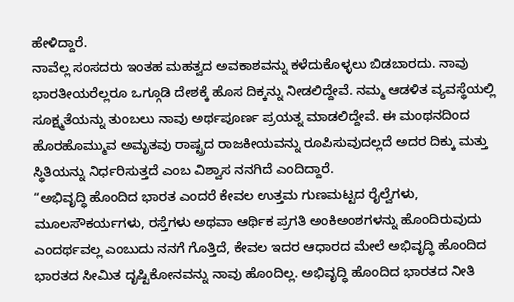ಹೇಳಿದ್ದಾರೆ.
ನಾವೆಲ್ಲ ಸಂಸದರು ಇಂತಹ ಮಹತ್ವದ ಅವಕಾಶವನ್ನು ಕಳೆದುಕೊಳ್ಳಲು ಬಿಡಬಾರದು. ನಾವು ಭಾರತೀಯರೆಲ್ಲರೂ ಒಗ್ಗೂಡಿ ದೇಶಕ್ಕೆ ಹೊಸ ದಿಕ್ಕನ್ನು ನೀಡಲಿದ್ದೇವೆ. ನಮ್ಮ ಆಡಳಿತ ವ್ಯವಸ್ಥೆಯಲ್ಲಿ ಸೂಕ್ಷ್ಮತೆಯನ್ನು ತುಂಬಲು ನಾವು ಅರ್ಥಪೂರ್ಣ ಪ್ರಯತ್ನ ಮಾಡಲಿದ್ದೇವೆ. ಈ ಮಂಥನದಿಂದ ಹೊರಹೊಮ್ಮುವ ಅಮೃತವು ರಾಷ್ಟ್ರದ ರಾಜಕೀಯವನ್ನು ರೂಪಿಸುವುದಲ್ಲದೆ ಅದರ ದಿಕ್ಕು ಮತ್ತು ಸ್ಥಿತಿಯನ್ನು ನಿರ್ಧರಿಸುತ್ತದೆ ಎಂಬ ವಿಶ್ವಾಸ ನನಗಿದೆ ಎಂದಿದ್ದಾರೆ.
“ಅಭಿವೃದ್ಧಿ ಹೊಂದಿದ ಭಾರತ ಎಂದರೆ ಕೇವಲ ಉತ್ತಮ ಗುಣಮಟ್ಟದ ರೈಲ್ವೆಗಳು, ಮೂಲಸೌಕರ್ಯಗಳು, ರಸ್ತೆಗಳು ಅಥವಾ ಆರ್ಥಿಕ ಪ್ರಗತಿ ಅಂಕಿಅಂಶಗಳನ್ನು ಹೊಂದಿರುವುದು ಎಂದರ್ಥವಲ್ಲ ಎಂಬುದು ನನಗೆ ಗೊತ್ತಿದೆ, ಕೇವಲ ಇದರ ಆಧಾರದ ಮೇಲೆ ಅಭಿವೃದ್ಧಿ ಹೊಂದಿದ ಭಾರತದ ಸೀಮಿತ ದೃಷ್ಟಿಕೋನವನ್ನು ನಾವು ಹೊಂದಿಲ್ಲ. ಅಭಿವೃದ್ಧಿ ಹೊಂದಿದ ಭಾರತದ ನೀತಿ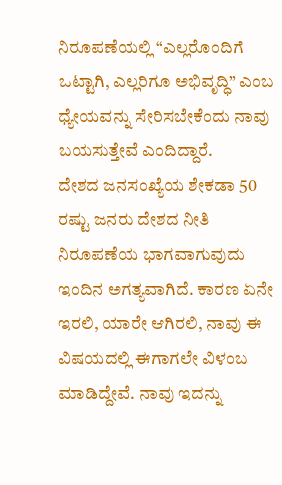ನಿರೂಪಣೆಯಲ್ಲಿ “ಎಲ್ಲರೊಂದಿಗೆ ಒಟ್ಟಾಗಿ, ಎಲ್ಲರಿಗೂ ಅಭಿವೃದ್ಧಿ” ಎಂಬ ಧ್ಯೇಯವನ್ನು ಸೇರಿಸಬೇಕೆಂದು ನಾವು ಬಯಸುತ್ತೇವೆ ಎಂದಿದ್ದಾರೆ.
ದೇಶದ ಜನಸಂಖ್ಯೆಯ ಶೇಕಡಾ 50 ರಷ್ಟು ಜನರು ದೇಶದ ನೀತಿ ನಿರೂಪಣೆಯ ಭಾಗವಾಗುವುದು ಇಂದಿನ ಅಗತ್ಯವಾಗಿದೆ. ಕಾರಣ ಏನೇ ಇರಲಿ, ಯಾರೇ ಆಗಿರಲಿ, ನಾವು ಈ ವಿಷಯದಲ್ಲಿ ಈಗಾಗಲೇ ವಿಳಂಬ ಮಾಡಿದ್ದೇವೆ. ನಾವು ಇದನ್ನು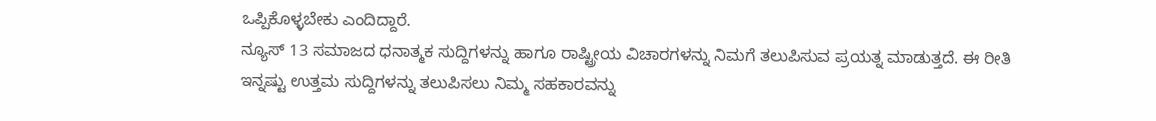ಒಪ್ಪಿಕೊಳ್ಳಬೇಕು ಎಂದಿದ್ದಾರೆ.
ನ್ಯೂಸ್ 13 ಸಮಾಜದ ಧನಾತ್ಮಕ ಸುದ್ದಿಗಳನ್ನು ಹಾಗೂ ರಾಷ್ಟ್ರೀಯ ವಿಚಾರಗಳನ್ನು ನಿಮಗೆ ತಲುಪಿಸುವ ಪ್ರಯತ್ನ ಮಾಡುತ್ತದೆ. ಈ ರೀತಿ ಇನ್ನಷ್ಟು ಉತ್ತಮ ಸುದ್ದಿಗಳನ್ನು ತಲುಪಿಸಲು ನಿಮ್ಮ ಸಹಕಾರವನ್ನು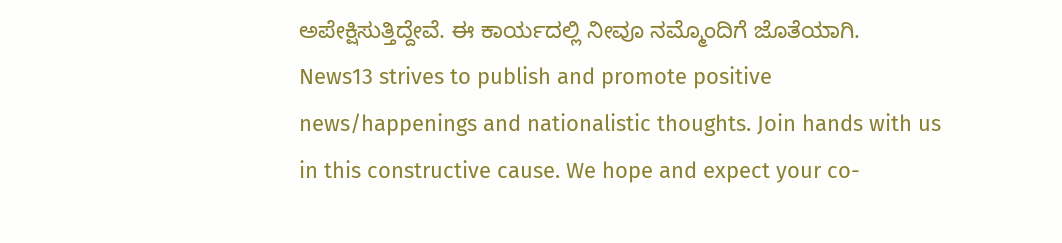ಅಪೇಕ್ಷಿಸುತ್ತಿದ್ದೇವೆ. ಈ ಕಾರ್ಯದಲ್ಲಿ ನೀವೂ ನಮ್ಮೊಂದಿಗೆ ಜೊತೆಯಾಗಿ.
News13 strives to publish and promote positive news/happenings and nationalistic thoughts. Join hands with us in this constructive cause. We hope and expect your co-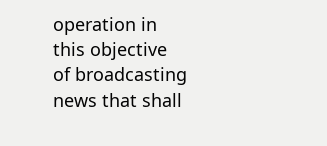operation in this objective of broadcasting news that shall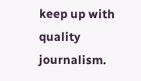keep up with quality journalism.